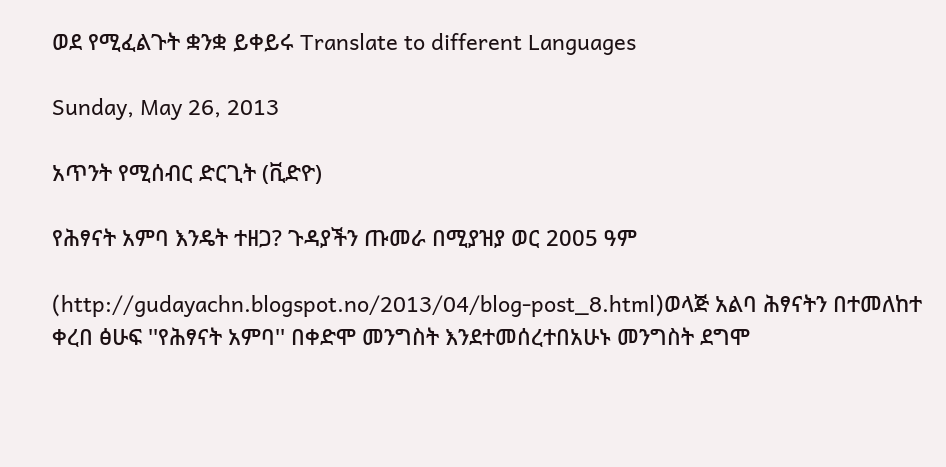ወደ የሚፈልጉት ቋንቋ ይቀይሩ Translate to different Languages

Sunday, May 26, 2013

አጥንት የሚሰብር ድርጊት (ቪድዮ)

የሕፃናት አምባ እንዴት ተዘጋ? ጉዳያችን ጡመራ በሚያዝያ ወር 2005 ዓም

(http://gudayachn.blogspot.no/2013/04/blog-post_8.html)ወላጅ አልባ ሕፃናትን በተመለከተ ቀረበ ፅሁፍ ''የሕፃናት አምባ'' በቀድሞ መንግስት እንደተመሰረተበአሁኑ መንግስት ደግሞ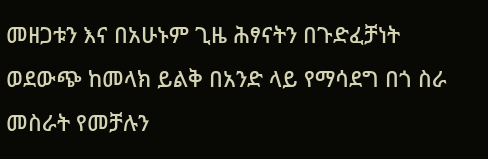መዘጋቱን እና በአሁኑም ጊዜ ሕፃናትን በጉድፈቻነት ወደውጭ ከመላክ ይልቅ በአንድ ላይ የማሳደግ በጎ ስራ መስራት የመቻሉን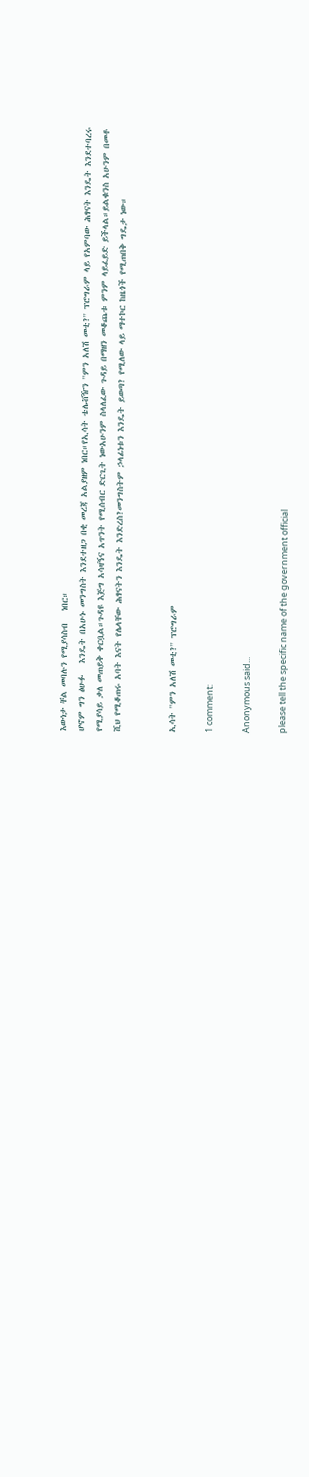እውነታ ቸል መባሉን የሚያሳስብ   ነበር።
ሆኖም ግን ፅሁፉ   እንዴት በአሁኑ መንግስት እንደተዘጋ በቂ መረጃ አልያዘም ነበር።የኢሳት ቴሌቭዥን ''ምን አለሽ መቲ?'' ፕሮግራም ላይ የአምባው ሕፃናት እንዴት እንደተባረሩ የሚያሳይ ቃለ መጠይቅ ቀርቧል።ጉዳዩ እጅግ አሳዛኝና አጥንት የሚሰብር ድርጊት ነውአሁንም ስላለፈው ጉዳይ በማዘን መቆጨቱ ምንም ላይፈይድ ይችላል።ይልቁንስ አሁንም በመቶ ሺህ የሚቆጠሩ አባት እናት የሌላቸው ሕፃናትን እንዴት እንድረስ?መንግስትም ኃላፊነቱን እንዴት ይወጣ? የሚለው ላይ ማተኮር ከዜጎች የሚጠበቅ ግዴታ ነው።


ኢሳት ''ምን አለሽ መቲ?'' ፕሮግራም

1 comment:

Anonymous said...

please tell the specific name of the government official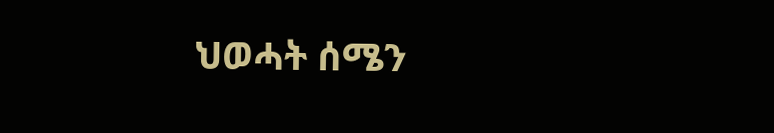ህወሓት ሰሜን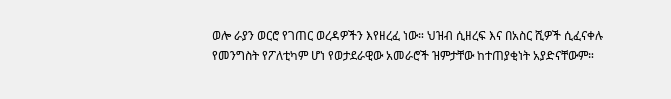ወሎ ራያን ወርሮ የገጠር ወረዳዎችን እየዘረፈ ነው። ህዝብ ሲዘረፍ እና በአስር ሺዎች ሲፈናቀሉ የመንግስት የፖለቲካም ሆነ የወታደራዊው አመራሮች ዝምታቸው ከተጠያቂነት አያድናቸውም።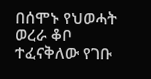በሰሞኑ የህወሓት ወረራ ቆቦ ተፈናቅለው የገቡ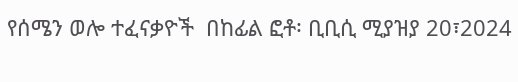የሰሜን ወሎ ተፈናቃዮች  በከፊል ፎቶ፡ ቢቢሲ ሚያዝያ 20፣2024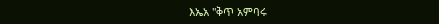እኤአ ''ቅጥ አምባሩ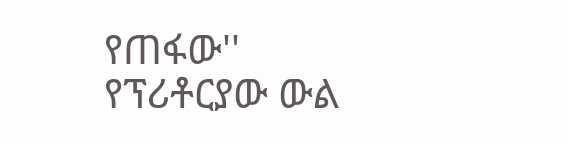የጠፋው'' የፕሪቶርያው ውል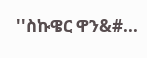''ስኩዌር ዋን&#...